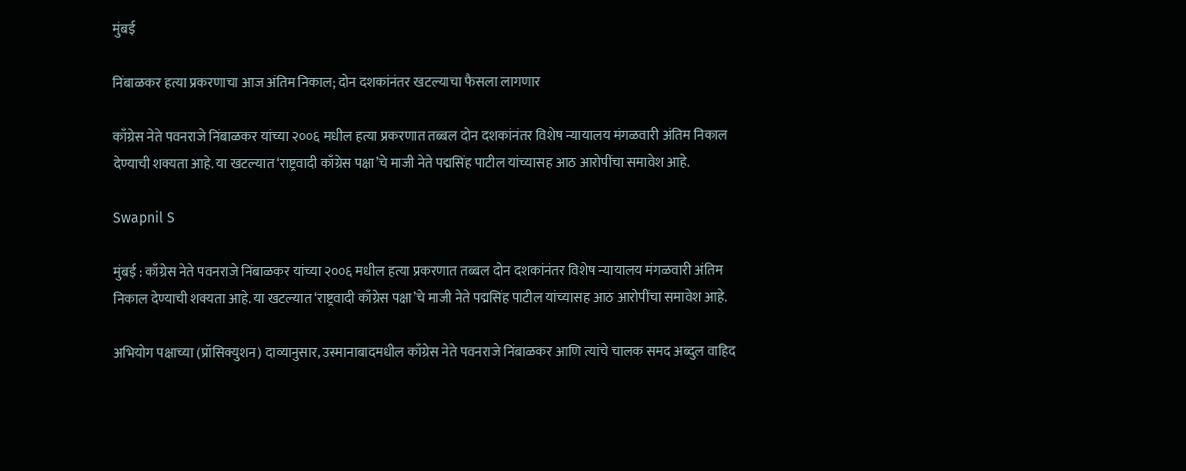मुंबई

निंबाळकर हत्या प्रकरणाचा आज अंतिम निकाल; दोन दशकांनंतर खटल्याचा फैसला लागणार

काँग्रेस नेते पवनराजे निंबाळकर यांच्या २००६ मधील हत्या प्रकरणात तब्बल दोन दशकांनंतर विशेष न्यायालय मंगळवारी अंतिम निकाल देण्याची शक्यता आहे. या खटल्यात ‘राष्ट्रवादी काँग्रेस पक्षा’चे माजी नेते पद्मसिंह पाटील यांच्यासह आठ आरोपींचा समावेश आहे.

Swapnil S

मुंबई : काँग्रेस नेते पवनराजे निंबाळकर यांच्या २००६ मधील हत्या प्रकरणात तब्बल दोन दशकांनंतर विशेष न्यायालय मंगळवारी अंतिम निकाल देण्याची शक्यता आहे. या खटल्यात ‘राष्ट्रवादी काँग्रेस पक्षा’चे माजी नेते पद्मसिंह पाटील यांच्यासह आठ आरोपींचा समावेश आहे.

अभियोग पक्षाच्या (प्रॉसिक्युशन) दाव्यानुसार, उस्मानाबादमधील काँग्रेस नेते पवनराजे निंबाळकर आणि त्यांचे चालक समद अब्दुल वाहिद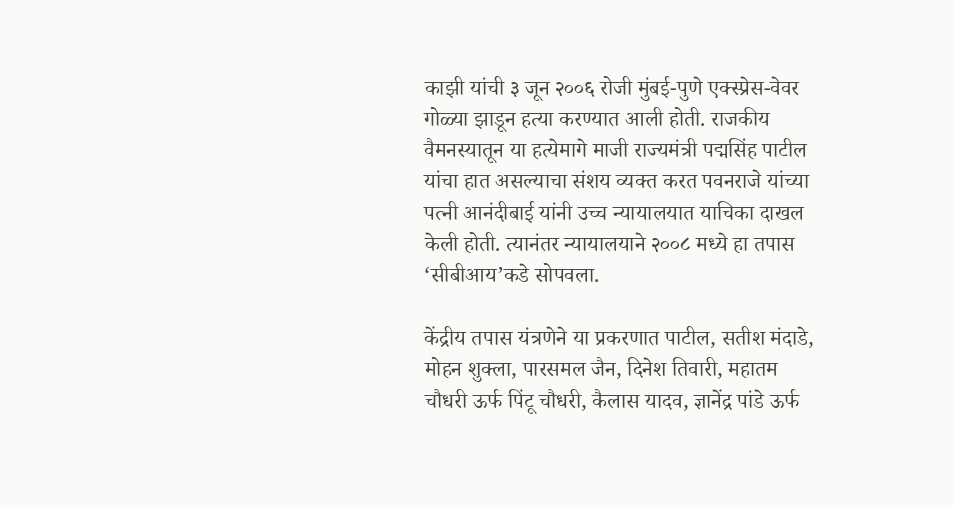काझी यांची ३ जून २००६ रोजी मुंबई-पुणे एक्स्प्रेस-वेवर गोळ्या झाडून हत्या करण्यात आली होती. राजकीय वैमनस्यातून या हत्येमागे माजी राज्यमंत्री पद्मसिंह पाटील यांचा हात असल्याचा संशय व्यक्त करत पवनराजे यांच्या पत्नी आनंदीबाई यांनी उच्च न्यायालयात याचिका दाखल केली होती. त्यानंतर न्यायालयाने २००८ मध्ये हा तपास ‘सीबीआय’कडे सोपवला.

केंद्रीय तपास यंत्रणेने या प्रकरणात पाटील, सतीश मंदाडे, मोहन शुक्ला, पारसमल जैन, दिनेश तिवारी, महातम चौधरी ऊर्फ पिंटू चौधरी, कैलास यादव, ज्ञानेंद्र पांडे ऊर्फ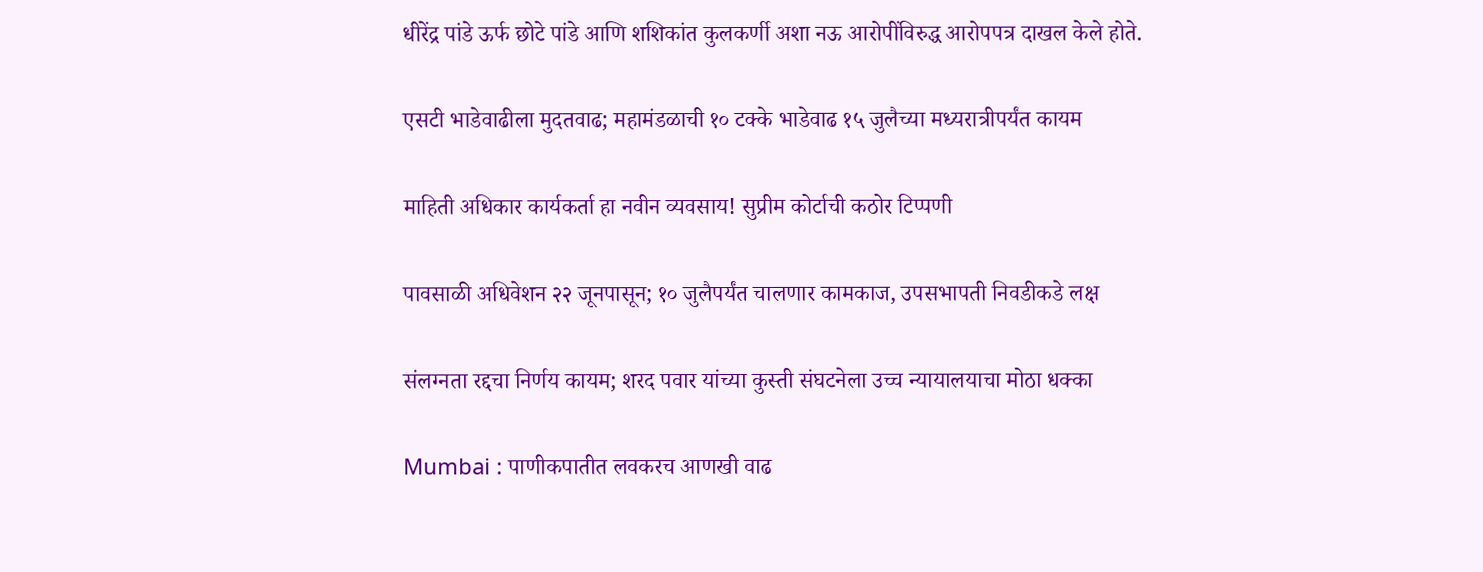धीरेंद्र पांडे ऊर्फ छोटे पांडे आणि शशिकांत कुलकर्णी अशा नऊ आरोपींविरुद्ध आरोपपत्र दाखल केले होते.

एसटी भाडेवाढीला मुदतवाढ; महामंडळाची १० टक्के भाडेवाढ १५ जुलैच्या मध्यरात्रीपर्यंत कायम

माहिती अधिकार कार्यकर्ता हा नवीन व्यवसाय! सुप्रीम कोर्टाची कठोर टिप्पणी

पावसाळी अधिवेशन २२ जूनपासून; १० जुलैपर्यंत चालणार कामकाज, उपसभापती निवडीकडे लक्ष

संलग्नता रद्दचा निर्णय कायम; शरद पवार यांच्या कुस्ती संघटनेला उच्च न्यायालयाचा मोठा धक्का

Mumbai : पाणीकपातीत लवकरच आणखी वाढ